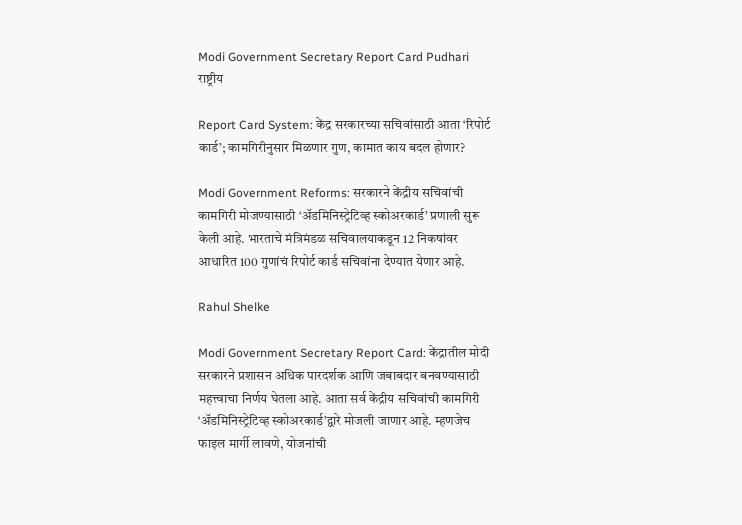Modi Government Secretary Report Card Pudhari
राष्ट्रीय

Report Card System: केंद्र सरकारच्या सचिवांसाठी आता ‘रिपोर्ट कार्ड’; कामगिरीनुसार मिळणार गुण, कामात काय बदल होणार?

Modi Government Reforms: सरकारने केंद्रीय सचिवांची कामगिरी मोजण्यासाठी ‘अ‍ॅडमिनिस्ट्रेटिव्ह स्कोअरकार्ड’ प्रणाली सुरू केली आहे. भारताचे मंत्रिमंडळ सचिवालयाकडून 12 निकषांवर आधारित 100 गुणांचं रिपोर्ट कार्ड सचिवांना देण्यात येणार आहे.

Rahul Shelke

Modi Government Secretary Report Card: केंद्रातील मोदी सरकारने प्रशासन अधिक पारदर्शक आणि जबाबदार बनवण्यासाठी महत्त्वाचा निर्णय घेतला आहे. आता सर्व केंद्रीय सचिवांची कामगिरी ‘अ‍ॅडमिनिस्ट्रेटिव्ह स्कोअरकार्ड’द्वारे मोजली जाणार आहे. म्हणजेच फाइल मार्गी लावणे, योजनांची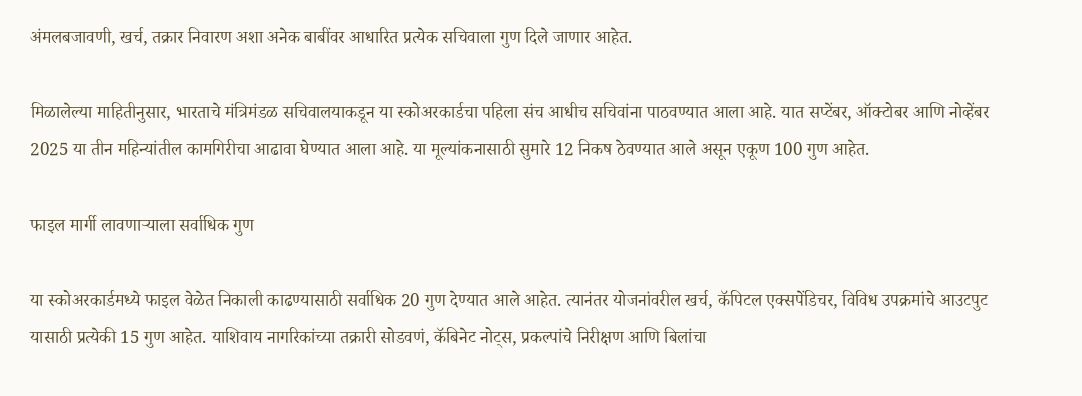अंमलबजावणी, खर्च, तक्रार निवारण अशा अनेक बाबींवर आधारित प्रत्येक सचिवाला गुण दिले जाणार आहेत.

मिळालेल्या माहितीनुसार, भारताचे मंत्रिमंडळ सचिवालयाकडून या स्कोअरकार्डचा पहिला संच आधीच सचिवांना पाठवण्यात आला आहे. यात सप्टेंबर, ऑक्टोबर आणि नोव्हेंबर 2025 या तीन महिन्यांतील कामगिरीचा आढावा घेण्यात आला आहे. या मूल्यांकनासाठी सुमारे 12 निकष ठेवण्यात आले असून एकूण 100 गुण आहेत.

फाइल मार्गी लावणाऱ्याला सर्वाधिक गुण

या स्कोअरकार्डमध्ये फाइल वेळेत निकाली काढण्यासाठी सर्वाधिक 20 गुण देण्यात आले आहेत. त्यानंतर योजनांवरील खर्च, कॅपिटल एक्सपेंडिचर, विविध उपक्रमांचे आउटपुट यासाठी प्रत्येकी 15 गुण आहेत. याशिवाय नागरिकांच्या तक्रारी सोडवणं, कॅबिनेट नोट्स, प्रकल्पांचे निरीक्षण आणि बिलांचा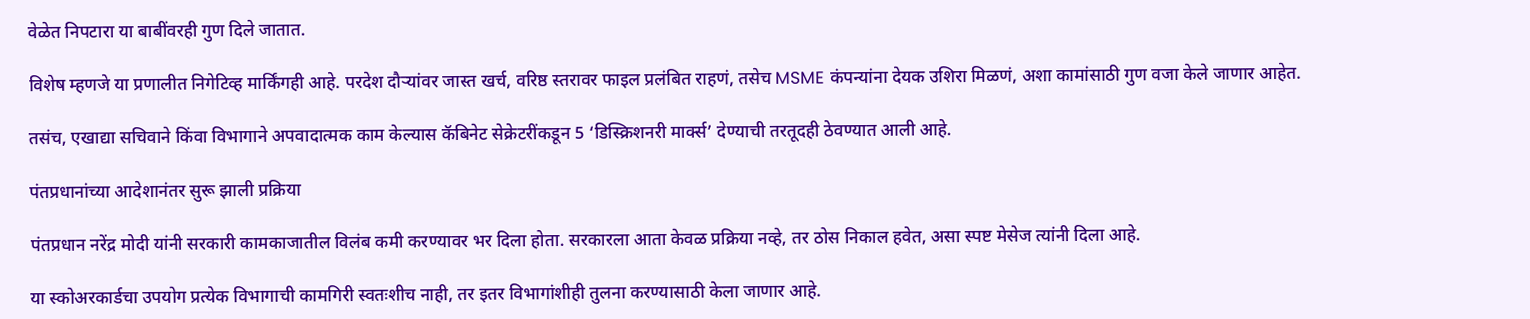वेळेत निपटारा या बाबींवरही गुण दिले जातात.

विशेष म्हणजे या प्रणालीत निगेटिव्ह मार्किंगही आहे. परदेश दौऱ्यांवर जास्त खर्च, वरिष्ठ स्तरावर फाइल प्रलंबित राहणं, तसेच MSME कंपन्यांना देयक उशिरा मिळणं, अशा कामांसाठी गुण वजा केले जाणार आहेत.

तसंच, एखाद्या सचिवाने किंवा विभागाने अपवादात्मक काम केल्यास कॅबिनेट सेक्रेटरींकडून 5 ‘डिस्क्रिशनरी मार्क्स’ देण्याची तरतूदही ठेवण्यात आली आहे.

पंतप्रधानांच्या आदेशानंतर सुरू झाली प्रक्रिया

पंतप्रधान नरेंद्र मोदी यांनी सरकारी कामकाजातील विलंब कमी करण्यावर भर दिला होता. सरकारला आता केवळ प्रक्रिया नव्हे, तर ठोस निकाल हवेत, असा स्पष्ट मेसेज त्यांनी दिला आहे.

या स्कोअरकार्डचा उपयोग प्रत्येक विभागाची कामगिरी स्वतःशीच नाही, तर इतर विभागांशीही तुलना करण्यासाठी केला जाणार आहे.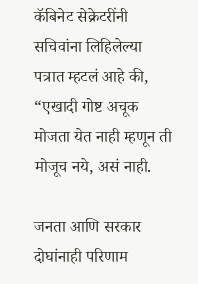कॅबिनेट सेक्रेटरींनी सचिवांना लिहिलेल्या पत्रात म्हटलं आहे की, “एखादी गोष्ट अचूक मोजता येत नाही म्हणून ती मोजूच नये, असं नाही.

जनता आणि सरकार दोघांनाही परिणाम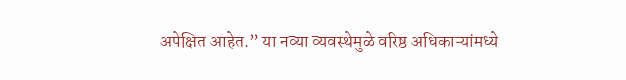अपेक्षित आहेत.” या नव्या व्यवस्थेमुळे वरिष्ठ अधिकाऱ्यांमध्ये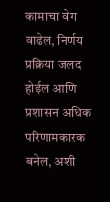कामाचा वेग वाढेल, निर्णय प्रक्रिया जलद होईल आणि प्रशासन अधिक परिणामकारक बनेल, अशी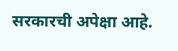सरकारची अपेक्षा आहे.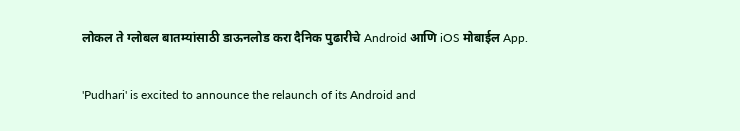लोकल ते ग्लोबल बातम्यांसाठी डाऊनलोड करा दैनिक पुढारीचे Android आणि iOS मोबाईल App.

'Pudhari' is excited to announce the relaunch of its Android and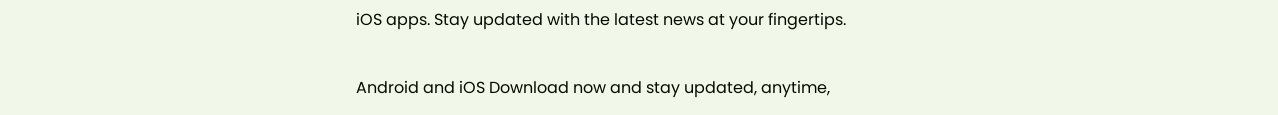iOS apps. Stay updated with the latest news at your fingertips.

Android and iOS Download now and stay updated, anytime,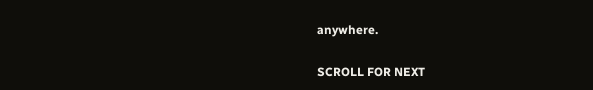anywhere.

SCROLL FOR NEXT